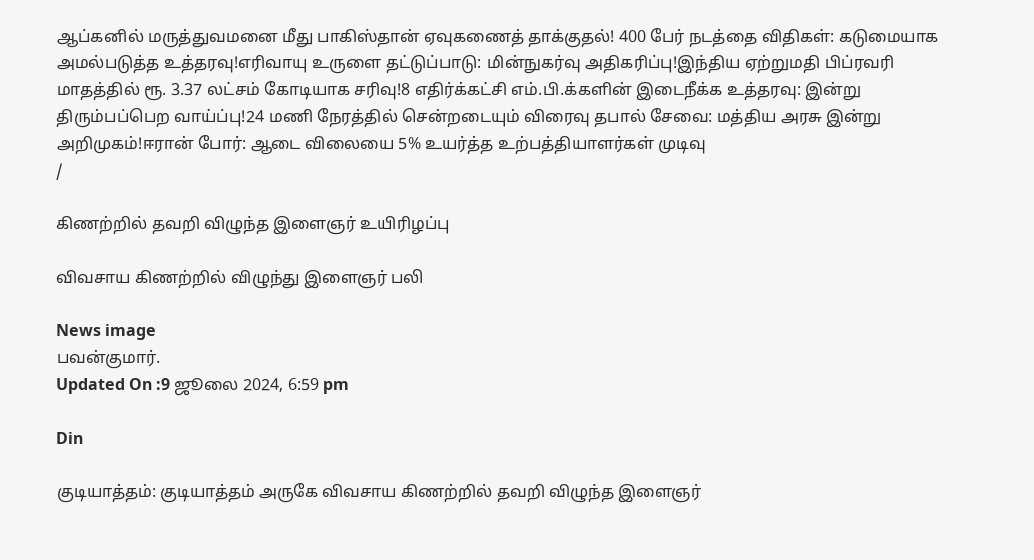ஆப்கனில் மருத்துவமனை மீது பாகிஸ்தான் ஏவுகணைத் தாக்குதல்! 400 பேர் நடத்தை விதிகள்: கடுமையாக அமல்படுத்த உத்தரவு!எரிவாயு உருளை தட்டுப்பாடு: மின்நுகர்வு அதிகரிப்பு!இந்திய ஏற்றுமதி பிப்ரவரி மாதத்தில் ரூ. 3.37 லட்சம் கோடியாக சரிவு!8 எதிர்க்கட்சி எம்.பி.க்களின் இடைநீக்க உத்தரவு: இன்று திரும்பப்பெற வாய்ப்பு!24 மணி நேரத்தில் சென்றடையும் விரைவு தபால் சேவை: மத்திய அரசு இன்று அறிமுகம்!ஈரான் போர்: ஆடை விலையை 5% உயர்த்த உற்பத்தியாளர்கள் முடிவு
/

கிணற்றில் தவறி விழுந்த இளைஞர் உயிரிழப்பு

விவசாய கிணற்றில் விழுந்து இளைஞர் பலி

News image
பவன்குமார்.
Updated On :9 ஜூலை 2024, 6:59 pm

Din

குடியாத்தம்: குடியாத்தம் அருகே விவசாய கிணற்றில் தவறி விழுந்த இளைஞர்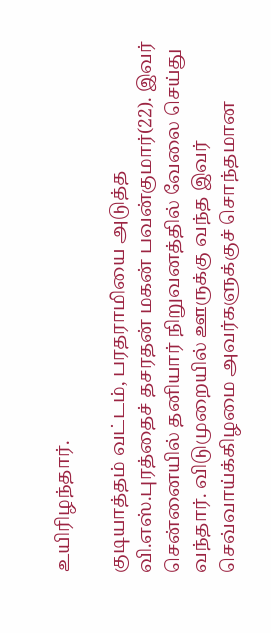உயிரிழந்தார்.

குடியாத்தம் வட்டம், பரதராமியை அடுத்த வி.எஸ்.புரத்தைச் தசரதன் மகன் பவன்குமார்(22). இவர் சென்னையில் தனியார் நிறுவனத்தில் வேலை செய்து வந்தார். விடுமுறையில் ஊருக்கு வந்த இவர் செவ்வாய்க்கிழமை அவர்களுக்குச் சொந்தமான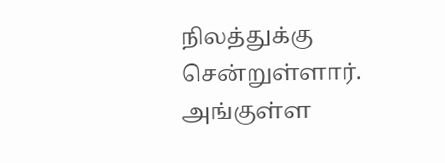நிலத்துக்கு சென்றுள்ளார். அங்குள்ள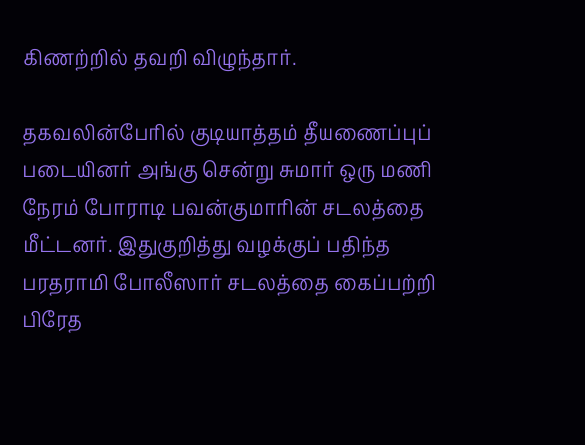கிணற்றில் தவறி விழுந்தார்.

தகவலின்பேரில் குடியாத்தம் தீயணைப்புப் படையினர் அங்கு சென்று சுமார் ஒரு மணி நேரம் போராடி பவன்குமாரின் சடலத்தை மீட்டனர். இதுகுறித்து வழக்குப் பதிந்த பரதராமி போலீஸார் சடலத்தை கைப்பற்றி பிரேத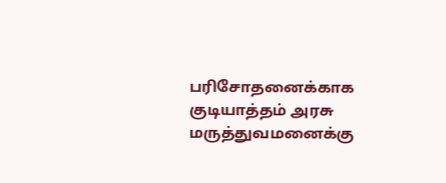பரிசோதனைக்காக குடியாத்தம் அரசு மருத்துவமனைக்கு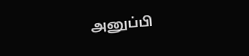அனுப்பி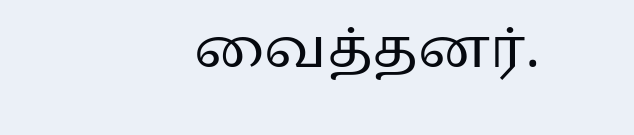வைத்தனர்.